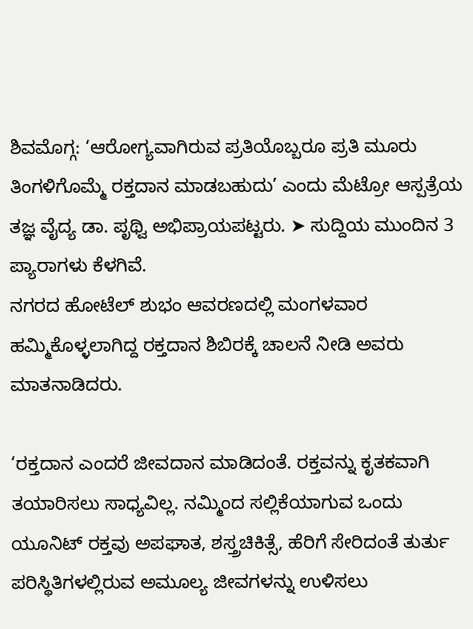ಶಿವಮೊಗ್ಗ: ‘ಆರೋಗ್ಯವಾಗಿರುವ ಪ್ರತಿಯೊಬ್ಬರೂ ಪ್ರತಿ ಮೂರು ತಿಂಗಳಿಗೊಮ್ಮೆ ರಕ್ತದಾನ ಮಾಡಬಹುದು’ ಎಂದು ಮೆಟ್ರೋ ಆಸ್ಪತ್ರೆಯ ತಜ್ಞ ವೈದ್ಯ ಡಾ. ಪೃಥ್ವಿ ಅಭಿಪ್ರಾಯಪಟ್ಟರು. ➤ ಸುದ್ದಿಯ ಮುಂದಿನ 3 ಪ್ಯಾರಾಗಳು ಕೆಳಗಿವೆ.
ನಗರದ ಹೋಟೆಲ್ ಶುಭಂ ಆವರಣದಲ್ಲಿ ಮಂಗಳವಾರ ಹಮ್ಮಿಕೊಳ್ಳಲಾಗಿದ್ದ ರಕ್ತದಾನ ಶಿಬಿರಕ್ಕೆ ಚಾಲನೆ ನೀಡಿ ಅವರು ಮಾತನಾಡಿದರು.

‘ರಕ್ತದಾನ ಎಂದರೆ ಜೀವದಾನ ಮಾಡಿದಂತೆ. ರಕ್ತವನ್ನು ಕೃತಕವಾಗಿ ತಯಾರಿಸಲು ಸಾಧ್ಯವಿಲ್ಲ. ನಮ್ಮಿಂದ ಸಲ್ಲಿಕೆಯಾಗುವ ಒಂದು ಯೂನಿಟ್ ರಕ್ತವು ಅಪಘಾತ, ಶಸ್ತ್ರಚಿಕಿತ್ಸೆ, ಹೆರಿಗೆ ಸೇರಿದಂತೆ ತುರ್ತು ಪರಿಸ್ಥಿತಿಗಳಲ್ಲಿರುವ ಅಮೂಲ್ಯ ಜೀವಗಳನ್ನು ಉಳಿಸಲು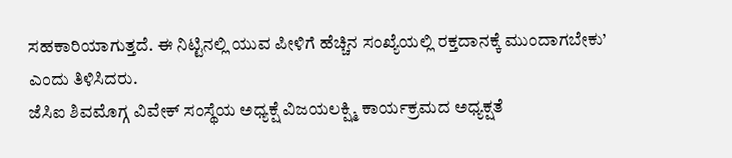ಸಹಕಾರಿಯಾಗುತ್ತದೆ. ಈ ನಿಟ್ಟಿನಲ್ಲಿ ಯುವ ಪೀಳಿಗೆ ಹೆಚ್ಚಿನ ಸಂಖ್ಯೆಯಲ್ಲಿ ರಕ್ತದಾನಕ್ಕೆ ಮುಂದಾಗಬೇಕು’ ಎಂದು ತಿಳಿಸಿದರು.
ಜೆಸಿಐ ಶಿವಮೊಗ್ಗ ವಿವೇಕ್ ಸಂಸ್ಥೆಯ ಅಧ್ಯಕ್ಷೆ ವಿಜಯಲಕ್ಷ್ಮಿ ಕಾರ್ಯಕ್ರಮದ ಅಧ್ಯಕ್ಷತೆ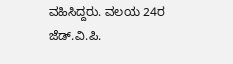ವಹಿಸಿದ್ದರು. ವಲಯ 24ರ ಜೆಡ್.ವಿ.ಪಿ.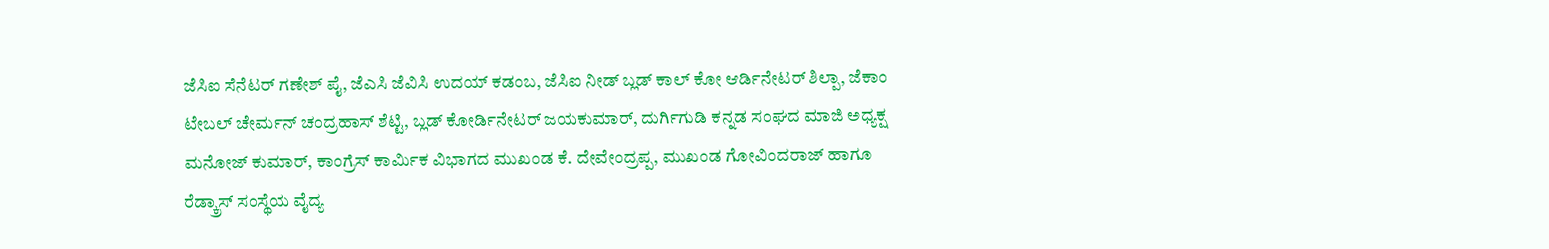ಜೆಸಿಐ ಸೆನೆಟರ್ ಗಣೇಶ್ ಪೈ, ಜೆಎಸಿ ಜೆವಿಸಿ ಉದಯ್ ಕಡಂಬ, ಜೆಸಿಐ ನೀಡ್ ಬ್ಲಡ್ ಕಾಲ್ ಕೋ ಆರ್ಡಿನೇಟರ್ ಶಿಲ್ಪಾ, ಜೆಕಾಂ ಟೇಬಲ್ ಚೇರ್ಮನ್ ಚಂದ್ರಹಾಸ್ ಶೆಟ್ಟಿ, ಬ್ಲಡ್ ಕೋರ್ಡಿನೇಟರ್ ಜಯಕುಮಾರ್, ದುರ್ಗಿಗುಡಿ ಕನ್ನಡ ಸಂಘದ ಮಾಜಿ ಅಧ್ಯಕ್ಷ ಮನೋಜ್ ಕುಮಾರ್, ಕಾಂಗ್ರೆಸ್ ಕಾರ್ಮಿಕ ವಿಭಾಗದ ಮುಖಂಡ ಕೆ. ದೇವೇಂದ್ರಪ್ಪ, ಮುಖಂಡ ಗೋವಿಂದರಾಜ್ ಹಾಗೂ ರೆಡ್ಕ್ರಾಸ್ ಸಂಸ್ಥೆಯ ವೈದ್ಯ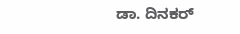ಡಾ. ದಿನಕರ್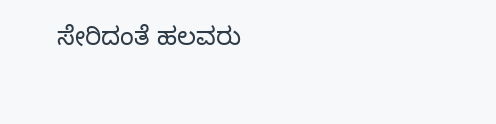ಸೇರಿದಂತೆ ಹಲವರು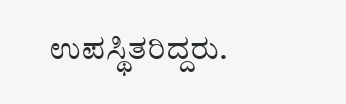ಉಪಸ್ಥಿತರಿದ್ದರು.